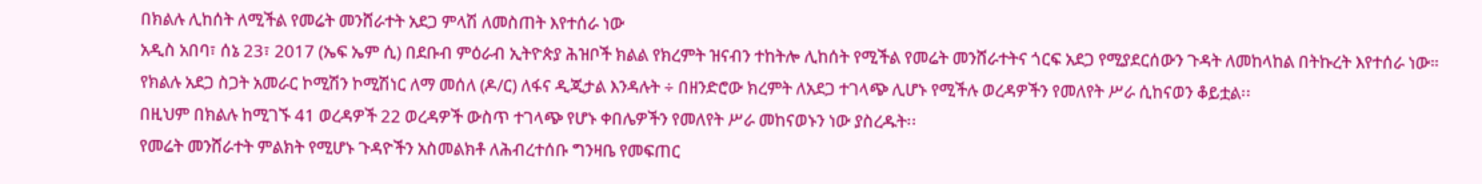በክልሉ ሊከሰት ለሚችል የመሬት መንሸራተት አደጋ ምላሽ ለመስጠት እየተሰራ ነው
አዲስ አበባ፣ ሰኔ 23፣ 2017 (ኤፍ ኤም ሲ) በደቡብ ምዕራብ ኢትዮጵያ ሕዝቦች ክልል የክረምት ዝናብን ተከትሎ ሊከሰት የሚችል የመሬት መንሸራተትና ጎርፍ አደጋ የሚያደርሰውን ጉዳት ለመከላከል በትኩረት እየተሰራ ነው።
የክልሉ አደጋ ስጋት አመራር ኮሚሽን ኮሚሽነር ለማ መሰለ (ዶ/ር) ለፋና ዲጂታል እንዳሉት ÷ በዘንድሮው ክረምት ለአደጋ ተገላጭ ሊሆኑ የሚችሉ ወረዳዎችን የመለየት ሥራ ሲከናወን ቆይቷል፡፡
በዚህም በክልሉ ከሚገኙ 41 ወረዳዎች 22 ወረዳዎች ውስጥ ተገላጭ የሆኑ ቀበሌዎችን የመለየት ሥራ መከናወኑን ነው ያስረዱት፡፡
የመሬት መንሸራተት ምልክት የሚሆኑ ጉዳዮችን አስመልክቶ ለሕብረተሰቡ ግንዛቤ የመፍጠር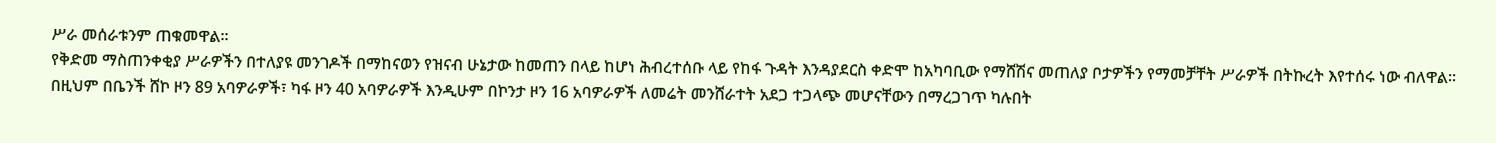ሥራ መሰራቱንም ጠቁመዋል።
የቅድመ ማስጠንቀቂያ ሥራዎችን በተለያዩ መንገዶች በማከናወን የዝናብ ሁኔታው ከመጠን በላይ ከሆነ ሕብረተሰቡ ላይ የከፋ ጉዳት እንዳያደርስ ቀድሞ ከአካባቢው የማሸሽና መጠለያ ቦታዎችን የማመቻቸት ሥራዎች በትኩረት እየተሰሩ ነው ብለዋል፡፡
በዚህም በቤንች ሸኮ ዞን 89 አባዎራዎች፣ ካፋ ዞን 40 አባዎራዎች እንዲሁም በኮንታ ዞን 16 አባዎራዎች ለመሬት መንሸራተት አደጋ ተጋላጭ መሆናቸውን በማረጋገጥ ካሉበት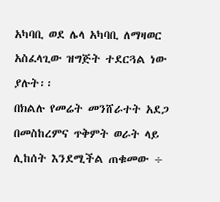አካባቢ ወደ ሌላ አካባቢ ለማዛወር አስፈላጊው ዝግጅት ተደርጓል ነው ያሉት፡፡
በክልሉ የመሬት መንሸራተት አደጋ በመስከረምና ጥቅምት ወራት ላይ ሊከሰት እንደሚችል ጠቁመው ÷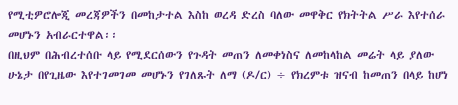የሚቲዎሮሎጂ መረጃዎችን በመከታተል እስከ ወረዳ ድረስ ባለው መዋቅር የክትትል ሥራ እየተሰራ መሆኑን አብራርተዋል፡፡
በዚህም በሕብረተሰቡ ላይ የሚደርሰውን የጉዳት መጠን ለመቀነስና ለመከላከል መሬት ላይ ያለው ሁኔታ በየጊዜው እየተገመገመ መሆኑን የገለጹት ለማ (ዶ/ር) ÷ የክረምቱ ዝናብ ከመጠን በላይ ከሆነ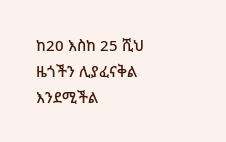ከ20 እስከ 25 ሺህ ዜጎችን ሊያፈናቅል እንደሚችል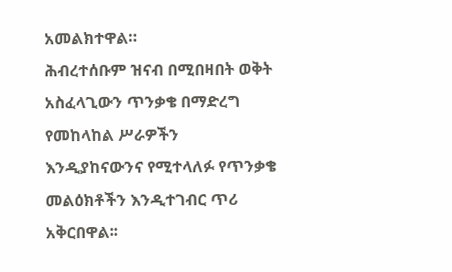አመልክተዋል።
ሕብረተሰቡም ዝናብ በሚበዛበት ወቅት አስፈላጊውን ጥንቃቄ በማድረግ የመከላከል ሥራዎችን እንዲያከናውንና የሚተላለፉ የጥንቃቄ መልዕክቶችን እንዲተገብር ጥሪ አቅርበዋል፡፡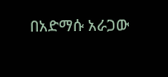በአድማሱ አራጋው